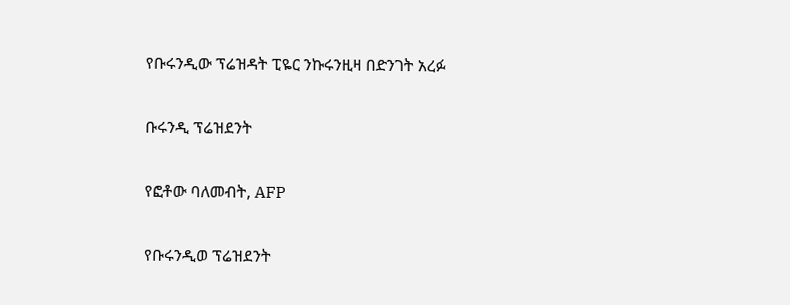የቡሩንዲው ፕሬዝዳት ፒዬር ንኩሩንዚዛ በድንገት አረፉ

ቡሩንዲ ፕሬዝደንት

የፎቶው ባለመብት, AFP

የቡሩንዲወ ፕሬዝደንት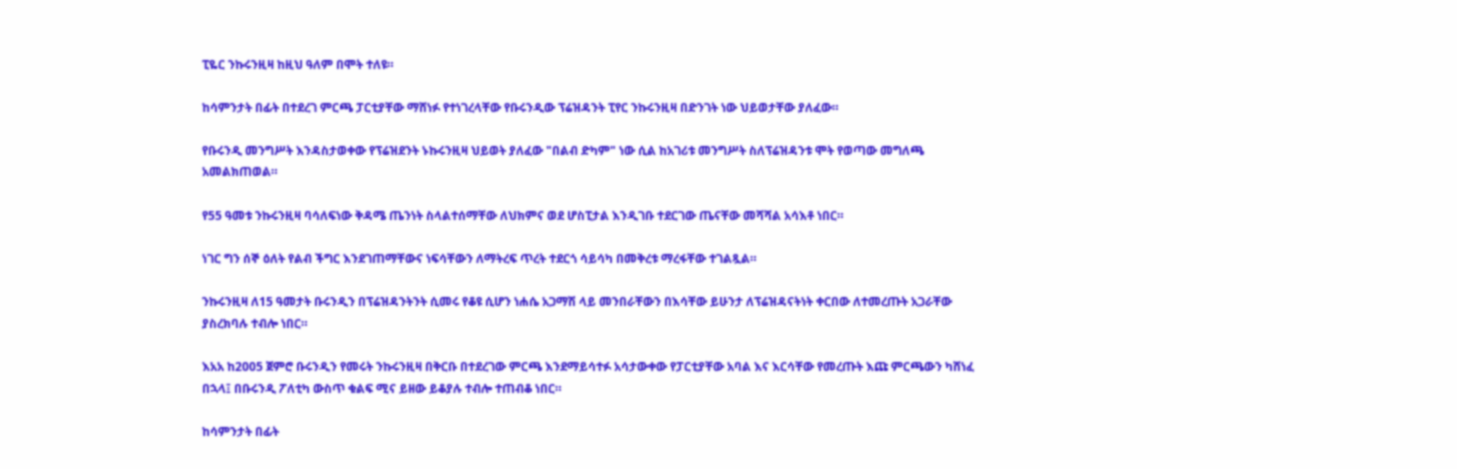ፒዬር ንኩሩንዚዛ ከዚህ ዓለም በሞት ተለዩ።

ከሳምንታት በፊት በተደረገ ምርጫ ፓርቲያቸው ማሸነፉ የተነገረላቸው የቡሩንዲው ፕሬዝዳንት ፒየር ንኩሩንዚዛ በድንገት ነው ህይወታቸው ያለፈው።

የቡሩንዲ መንግሥት እንዳስታወቀው የፕሬዝደንት ኑኩሩንዚዛ ህይወት ያለፈው "በልብ ድካም" ነው ሲል ከአገሪቱ መንግሥት ስለፕሬዝዳንቱ ሞት የወጣው መግለጫ አመልክጠወል።

የ55 ዓመቱ ንኩሩንዚዛ ባሳለፍነው ቅዳሜ ጤንነት ስላልተሰማቸው ለህክምና ወደ ሆስፒታል እንዲገቡ ተደርገው ጤናቸው መሻሻል አሳእቶ ነበር።

ነገር ግን ሰኞ ዕለት የልብ ችግር እንደገጠማቸውና ነፍሳቸውን ለማትረፍ ጥረት ተደርጎ ሳይሳካ በመቅረቱ ማረፋቸው ተገልጿል።

ንኩሩንዚዛ ለ15 ዓመታት ቡሩንዲን በፕሬዝዳንትንት ሲመሩ የቆዩ ሲሆን ነሐሴ አጋማሽ ላይ መንበራቸውን በእሳቸው ይሁንታ ለፕሬዝዳናትነት ቀርበው ለተመረጡት አጋራቸው ያስረክባሉ ተብሎ ነበር።

እአአ ከ2005 ጀምሮ ቡሩንዲን የመሩት ንኩሩንዚዛ በቅርቡ በተደረገው ምርጫ እንደማይሳተፉ አሳታውቀው የፓርቲያቸው አባል እና እርሳቸው የመረጡት እጩ ምርጫውን ካሸነፈ በኋላ፤ በቡሩንዲ ፖለቲካ ውስጥ ቁልፍ ሚና ይዘው ይቆያሉ ተብሎ ተጠብቆ ነበር።

ከሳምንታት በፊት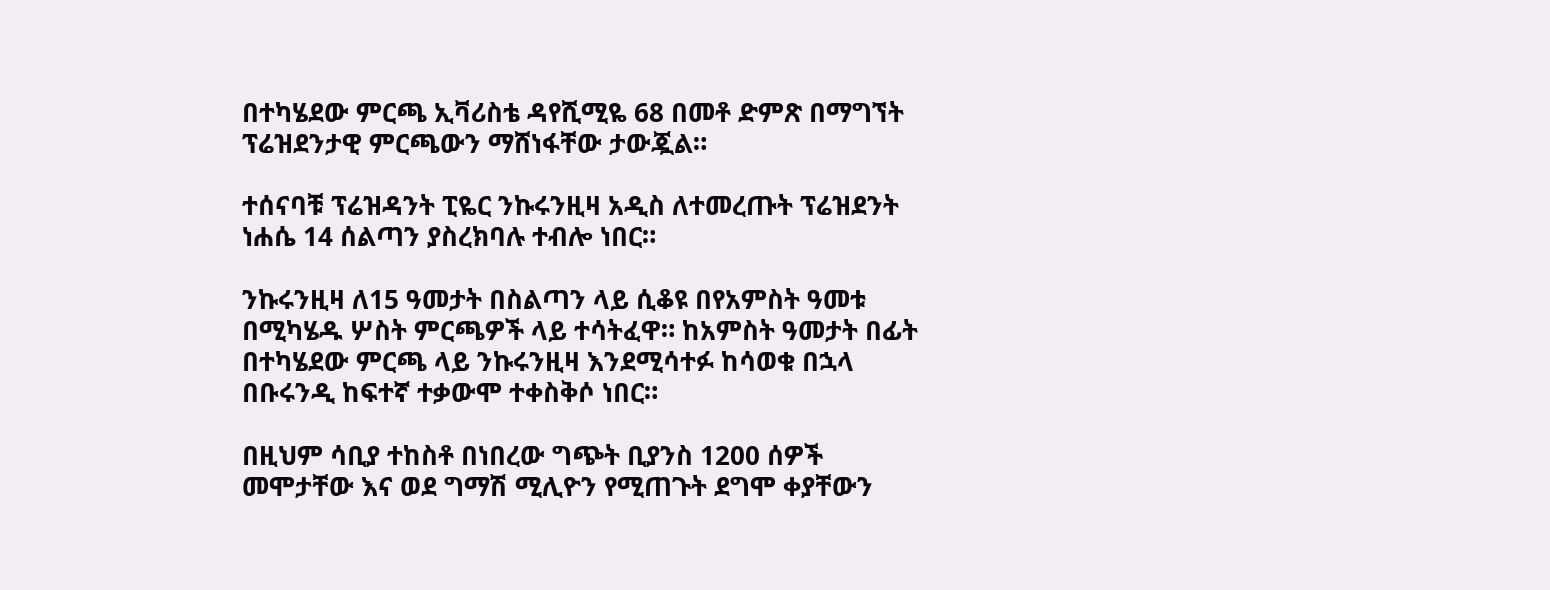በተካሄደው ምርጫ ኢቫሪስቴ ዳየሺሚዬ 68 በመቶ ድምጽ በማግኘት ፕሬዝደንታዊ ምርጫውን ማሸነፋቸው ታውጇል።

ተሰናባቹ ፕሬዝዳንት ፒዬር ንኩሩንዚዛ አዲስ ለተመረጡት ፕሬዝደንት ነሐሴ 14 ሰልጣን ያስረክባሉ ተብሎ ነበር።

ንኩሩንዚዛ ለ15 ዓመታት በስልጣን ላይ ሲቆዩ በየአምስት ዓመቱ በሚካሄዱ ሦስት ምርጫዎች ላይ ተሳትፈዋ። ከአምስት ዓመታት በፊት በተካሄደው ምርጫ ላይ ንኩሩንዚዛ እንደሚሳተፉ ከሳወቁ በኋላ በቡሩንዲ ከፍተኛ ተቃውሞ ተቀስቅሶ ነበር።

በዚህም ሳቢያ ተከስቶ በነበረው ግጭት ቢያንስ 1200 ሰዎች መሞታቸው እና ወደ ግማሽ ሚሊዮን የሚጠጉት ደግሞ ቀያቸውን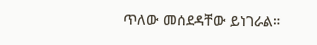ጥለው መሰደዳቸው ይነገራል።